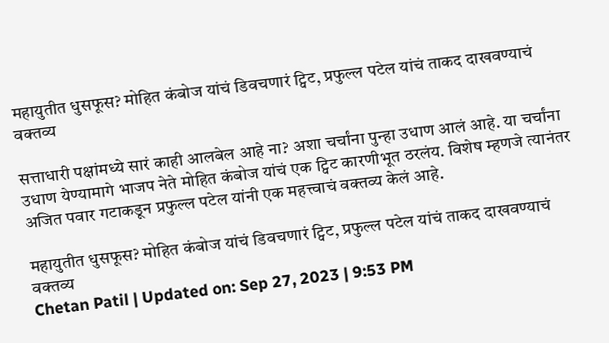महायुतीत धुसफूस? मोहित कंबोज यांचं डिवचणारं ट्विट, प्रफुल्ल पटेल यांचं ताकद दाखवण्याचं वक्तव्य

सत्ताधारी पक्षांमध्ये सारं काही आलबेल आहे ना? अशा चर्चांना पुन्हा उधाण आलं आहे. या चर्चांना उधाण येण्यामागे भाजप नेते मोहित कंबोज यांचं एक ट्विट कारणीभूत ठरलंय. विशेष म्हणजे त्यानंतर अजित पवार गटाकडून प्रफुल्ल पटेल यांनी एक महत्त्वाचं वक्तव्य केलं आहे.

महायुतीत धुसफूस? मोहित कंबोज यांचं डिवचणारं ट्विट, प्रफुल्ल पटेल यांचं ताकद दाखवण्याचं वक्तव्य
Chetan Patil | Updated on: Sep 27, 2023 | 9:53 PM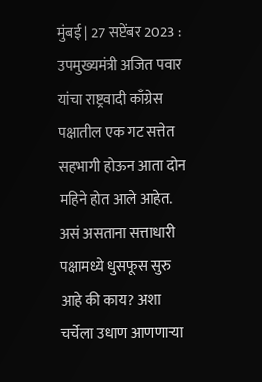मुंबई | 27 सप्टेंबर 2023 : उपमुख्यमंत्री अजित पवार यांचा राष्ट्रवादी काँग्रेस पक्षातील एक गट सत्तेत सहभागी होऊन आता दोन महिने होत आले आहेत. असं असताना सत्ताधारी पक्षामध्ये धुसफूस सुरु आहे की काय? अशा चर्चेला उधाण आणणाऱ्या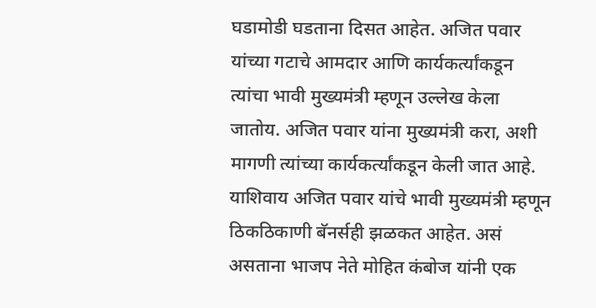घडामोडी घडताना दिसत आहेत. अजित पवार यांच्या गटाचे आमदार आणि कार्यकर्त्यांकडून त्यांचा भावी मुख्यमंत्री म्हणून उल्लेख केला जातोय. अजित पवार यांना मुख्यमंत्री करा, अशी मागणी त्यांच्या कार्यकर्त्यांकडून केली जात आहे. याशिवाय अजित पवार यांचे भावी मुख्यमंत्री म्हणून ठिकठिकाणी बॅनर्सही झळकत आहेत. असं असताना भाजप नेते मोहित कंबोज यांनी एक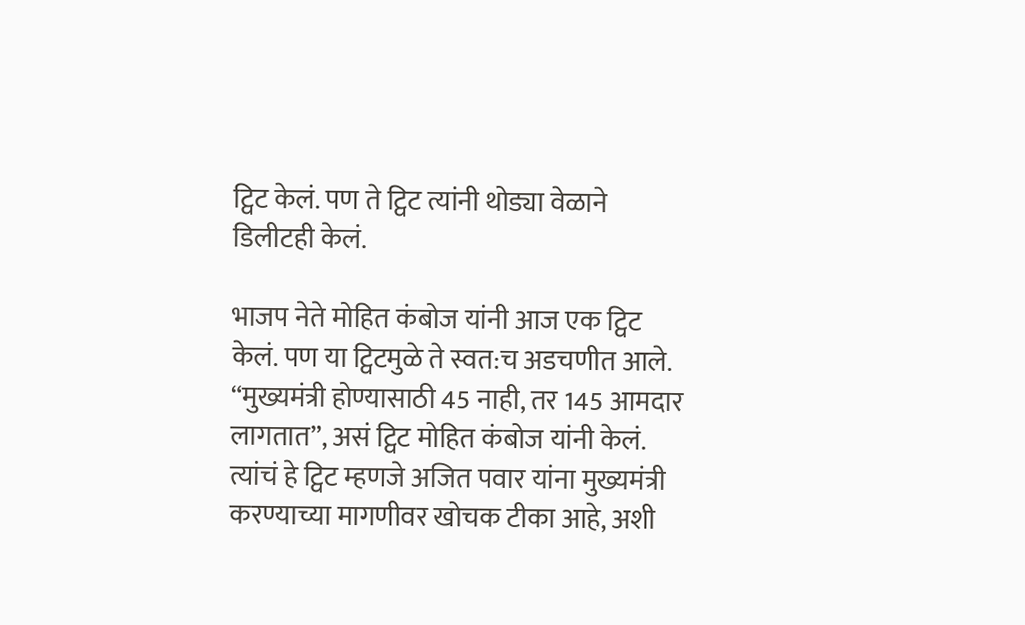ट्विट केलं. पण ते ट्विट त्यांनी थोड्या वेळाने डिलीटही केलं.

भाजप नेते मोहित कंबोज यांनी आज एक ट्विट केलं. पण या ट्विटमुळे ते स्वत:च अडचणीत आले. “मुख्यमंत्री होण्यासाठी 45 नाही, तर 145 आमदार लागतात”, असं ट्विट मोहित कंबोज यांनी केलं. त्यांचं हे ट्विट म्हणजे अजित पवार यांना मुख्यमंत्री करण्याच्या मागणीवर खोचक टीका आहे, अशी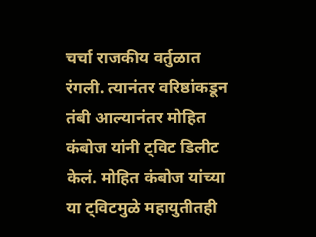चर्चा राजकीय वर्तुळात रंगली. त्यानंतर वरिष्ठांकडून तंबी आल्यानंतर मोहित कंबोज यांनी ट्विट डिलीट केलं. मोहित कंबोज यांच्या या ट्विटमुळे महायुतीतही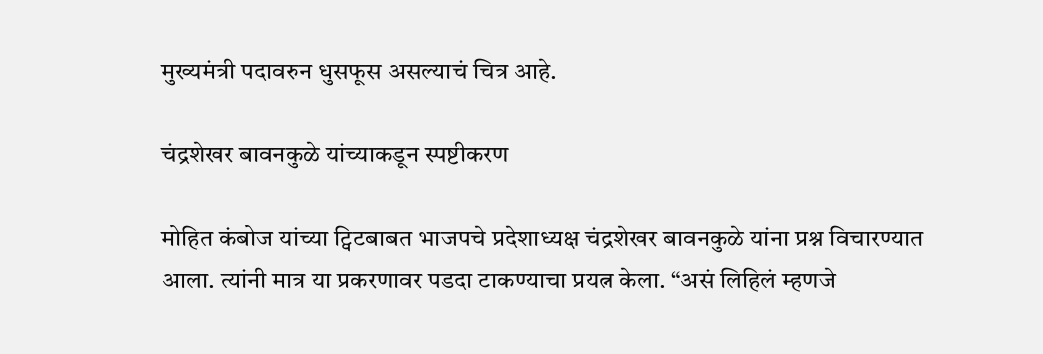मुख्यमंत्री पदावरुन धुसफूस असल्याचं चित्र आहे.

चंद्रशेखर बावनकुळे यांच्याकडून स्पष्टीकरण

मोहित कंबोज यांच्या ट्विटबाबत भाजपचे प्रदेशाध्यक्ष चंद्रशेखर बावनकुळे यांना प्रश्न विचारण्यात आला. त्यांनी मात्र या प्रकरणावर पडदा टाकण्याचा प्रयत्न केला. “असं लिहिलं म्हणजे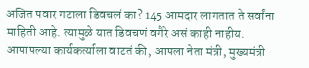अजित पवार गटाला डिवचलं का? 145 आमदार लागतात ते सर्वांना माहिती आहे. त्यामुळे यात डिवचणं वगैरे असं काही नाहीय. आपापल्या कार्यकर्त्याला वाटतं की, आपला नेता मंत्री, मुख्यमंत्री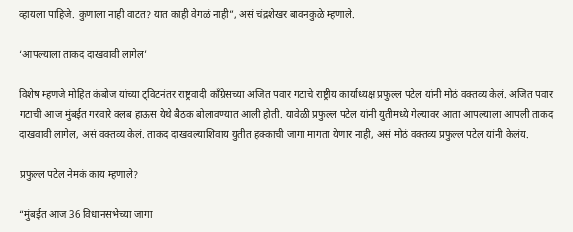व्हायला पाहिजे. कुणाला नाही वाटत? यात काही वेगळं नाही”, असं चंद्रशेखर बावनकुळे म्हणाले.

‘आपल्याला ताकद दाखवावी लागेल’

विशेष म्हणजे मोहित कंबोज यांच्या ट्विटनंतर राष्ट्रवादी काँग्रेसच्या अजित पवार गटाचे राष्ट्रीय कार्याध्यक्ष प्रफुल्ल पटेल यांनी मोठं वक्तव्य केलं. अजित पवार गटाची आज मुंबईत गरवारे क्लब हाऊस येथे बैठक बोलावण्यात आली होती. यावेळी प्रफुल्ल पटेल यांनी युतीमध्ये गेल्यावर आता आपल्याला आपली ताकद दाखवावी लागेल, असं वक्तव्य केलं. ताकद दाखवल्याशिवाय युतीत हक्काची जागा मागता येणार नाही, असं मोठं वक्तव्य प्रफुल्ल पटेल यांनी केलंय.

प्रफुल्ल पटेल नेमकं काय म्हणाले?

“मुंबईत आज 36 विधानसभेच्या जागा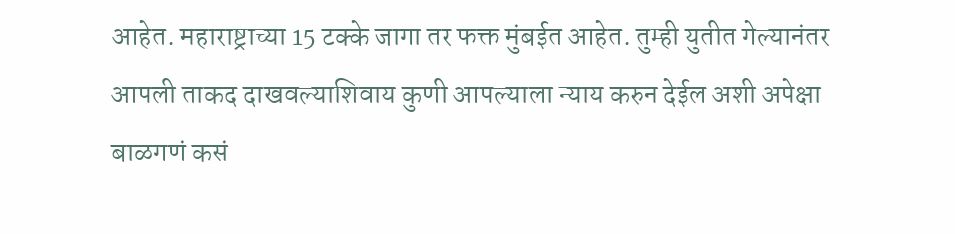आहेत. महाराष्ट्राच्या 15 टक्के जागा तर फक्त मुंबईत आहेत. तुम्ही युतीत गेल्यानंतर आपली ताकद दाखवल्याशिवाय कुणी आपल्याला न्याय करुन देईल अशी अपेक्षा बाळगणं कसं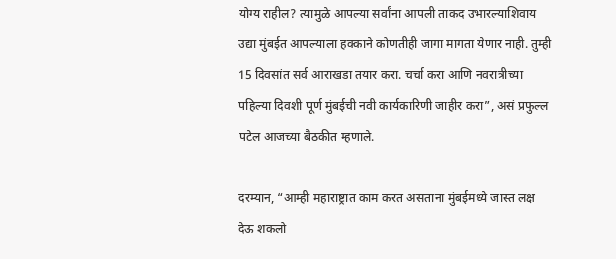योग्य राहील? त्यामुळे आपल्या सर्वांना आपली ताकद उभारल्याशिवाय उद्या मुंबईत आपल्याला हक्काने कोणतीही जागा मागता येणार नाही. तुम्ही 15 दिवसांत सर्व आराखडा तयार करा. चर्चा करा आणि नवरात्रीच्या पहिल्या दिवशी पूर्ण मुंबईची नवी कार्यकारिणी जाहीर करा”, असं प्रफुल्ल पटेल आजच्या बैठकीत म्हणाले.

दरम्यान, “आम्ही महाराष्ट्रात काम करत असताना मुंबईमध्ये जास्त लक्ष देऊ शकलो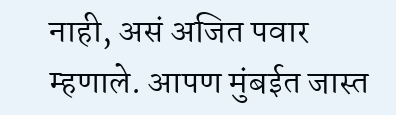नाही, असं अजित पवार म्हणाले. आपण मुंबईत जास्त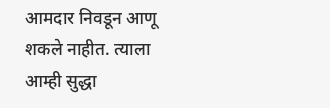आमदार निवडून आणू शकले नाहीत. त्याला आम्ही सुद्धा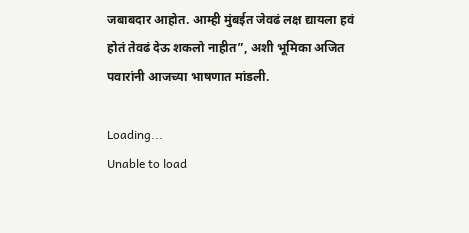जबाबदार आहोत. आम्ही मुंबईत जेवढं लक्ष द्यायला हवं होतं तेवढं देऊ शकलो नाहीत”, अशी भूमिका अजित पवारांनी आजच्या भाषणात मांडली.

Loading...
Unable to load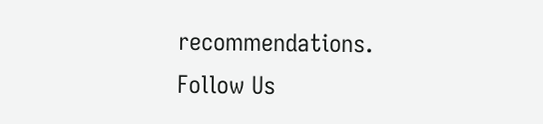recommendations.
Follow Us